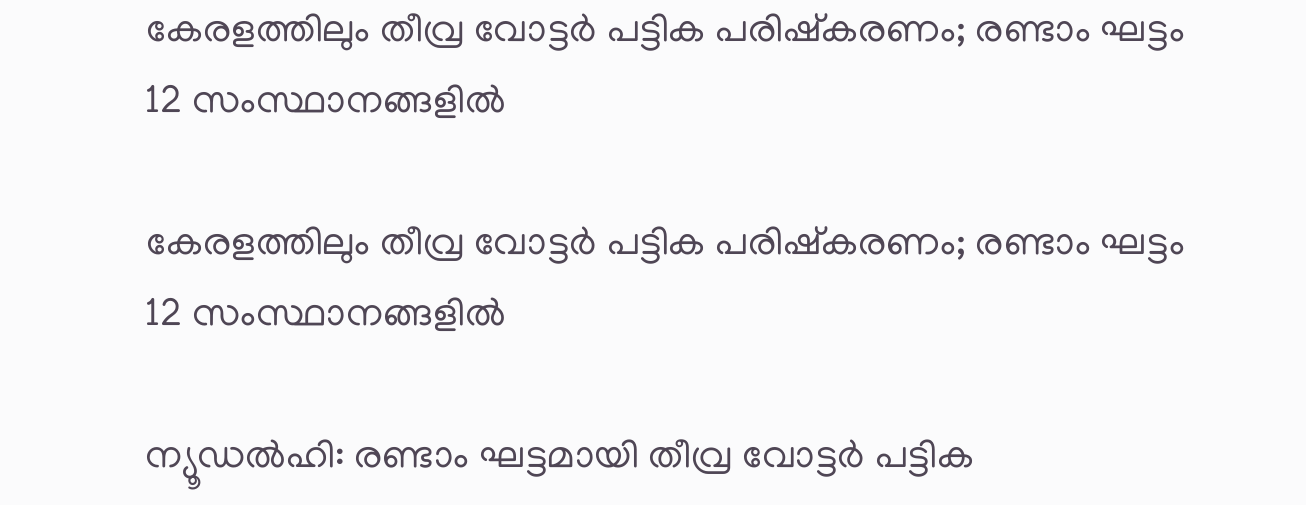കേരളത്തിലും തീവ്ര വോട്ടര്‍ പട്ടിക പരിഷ്‌കരണം; രണ്ടാം ഘട്ടം 12 സംസ്ഥാനങ്ങളില്‍

കേരളത്തിലും തീവ്ര വോട്ടര്‍ പട്ടിക പരിഷ്‌കരണം; രണ്ടാം ഘട്ടം 12 സംസ്ഥാനങ്ങളില്‍

ന്യൂഡല്‍ഹി: രണ്ടാം ഘട്ടമായി തീവ്ര വോട്ടര്‍ പട്ടിക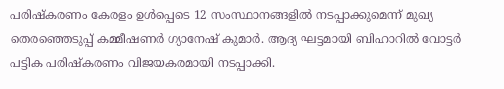പരിഷ്‌കരണം കേരളം ഉള്‍പ്പെടെ 12 സംസ്ഥാനങ്ങളില്‍ നടപ്പാക്കുമെന്ന് മുഖ്യ തെരഞ്ഞെടുപ്പ് കമ്മീഷണര്‍ ഗ്യാനേഷ് കുമാര്‍. ആദ്യ ഘട്ടമായി ബിഹാറില്‍ വോട്ടര്‍ പട്ടിക പരിഷ്‌കരണം വിജയകരമായി നടപ്പാക്കി.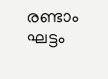രണ്ടാം ഘട്ടം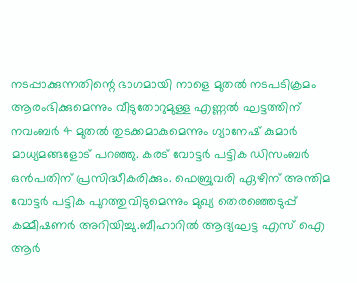നടപ്പാക്കുന്നതിന്റെ ഭാഗമായി നാളെ മുതല്‍ നടപടിക്രമം ആരംഭിക്കുമെന്നും വീടുതോറുമുള്ള എണ്ണല്‍ ഘട്ടത്തിന് നവംബര്‍ 4 മുതല്‍ തുടക്കമാകുമെന്നും ഗ്യാനേഷ് കുമാര്‍ മാധ്യമങ്ങളോട് പറഞ്ഞു. കരട് വോട്ടര്‍ പട്ടിക ഡിസംബര്‍ ഒന്‍പതിന് പ്രസിദ്ധീകരിക്കും. ഫെബ്രുവരി ഏഴിന് അന്തിമ വോട്ടര്‍ പട്ടിക പുറത്തുവിടുമെന്നും മുഖ്യ തെരഞ്ഞെടുപ്പ് കമ്മീഷണര്‍ അറിയിച്ചു.ബീഹാറിൽ ആദ്യഘട്ട എസ് ഐ ആർ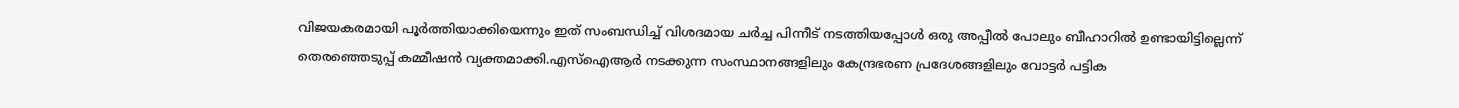വിജയകരമായി പൂർത്തിയാക്കിയെന്നും ഇത് സംബന്ധിച്ച് വിശദമായ ചർച്ച പിന്നീട് നടത്തിയപ്പോൾ ഒരു അപ്പീൽ പോലും ബീഹാറിൽ ഉണ്ടായിട്ടില്ലെന്ന് തെരഞ്ഞെടുപ്പ് കമ്മീഷൻ വ്യക്തമാക്കി.എസ്ഐആർ നടക്കുന്ന സംസ്ഥാനങ്ങളിലും കേന്ദ്രഭരണ പ്രദേശങ്ങളിലും വോട്ടർ പട്ടിക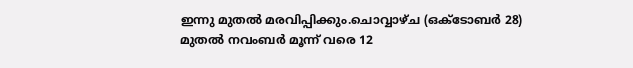ഇന്നു മുതൽ മരവിപ്പിക്കും.ചൊവ്വാഴ്‌ച (ഒക്‌ടോബര്‍ 28) മുതൽ നവംബര്‍ മൂന്ന് വരെ 12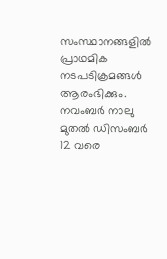സംസ്ഥാനങ്ങളിൽ പ്രാഥമിക നടപടിക്രമങ്ങള്‍ ആരംഭിക്കും. നവംബര്‍ നാലു മുതല്‍ ഡിസംബര്‍ 12 വരെ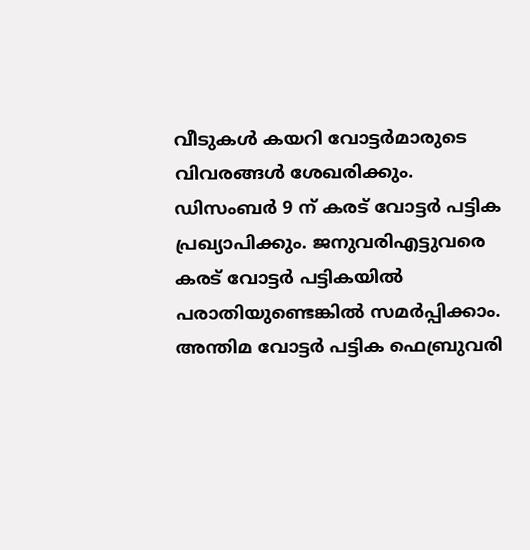വീടുകള്‍ കയറി വോട്ടര്‍മാരുടെ വിവരങ്ങള്‍ ശേഖരിക്കും. ഡിസംബര്‍ 9 ന് കരട് വോട്ടര്‍ പട്ടിക പ്രഖ്യാപിക്കും. ജനുവരിഎട്ടുവരെ കരട് വോട്ടര്‍ പട്ടികയില്‍ പരാതിയുണ്ടെങ്കില്‍ സമര്‍പ്പിക്കാം. അന്തിമ വോട്ടര്‍ പട്ടിക ഫെബ്രുവരി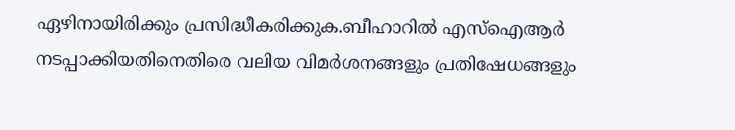ഏഴിനായിരിക്കും പ്രസിദ്ധീകരിക്കുക.ബീഹാറിൽ എസ്ഐആർ നടപ്പാക്കിയതിനെതിരെ വലിയ വിമർശനങ്ങളും പ്രതിഷേധങ്ങളും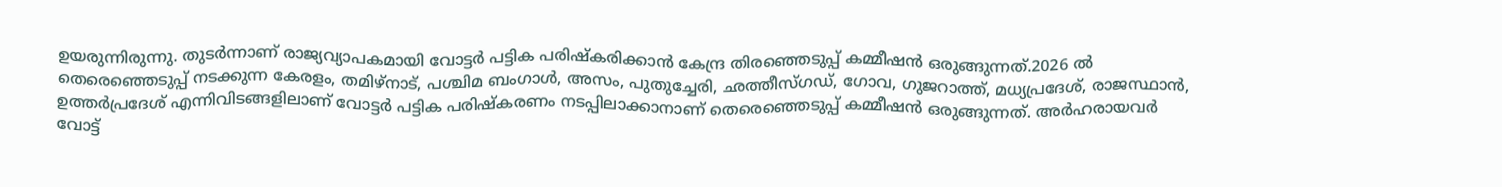ഉയരുന്നിരുന്നു. തുടര്‍ന്നാണ് രാജ്യവ്യാപകമായി വോട്ടര്‍ പട്ടിക പരിഷ്‌കരിക്കാന്‍ കേന്ദ്ര തിരഞ്ഞെടുപ്പ് കമ്മീഷന്‍ ഒരുങ്ങുന്നത്.2026 ല്‍ തെരെഞ്ഞെടുപ്പ് നടക്കുന്ന കേരളം, തമിഴ്‌നാട്, പശ്ചിമ ബംഗാള്‍, അസം, പുതുച്ചേരി, ഛത്തീസ്ഗഡ്, ഗോവ, ഗുജറാത്ത്, മധ്യപ്രദേശ്, രാജസ്ഥാൻ, ഉത്തര്‍പ്രദേശ് എന്നിവിടങ്ങളിലാണ് വോട്ടര്‍ പട്ടിക പരിഷ്‌കരണം നടപ്പിലാക്കാനാണ് തെരെഞ്ഞെടുപ്പ് കമ്മീഷന്‍ ഒരുങ്ങുന്നത്. അര്‍ഹരായവര്‍ വോട്ട്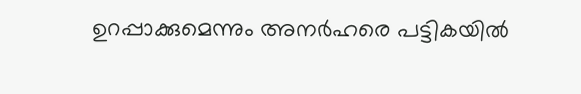ഉറപ്പാക്കുമെന്നും അനര്‍ഹരെ പട്ടികയില്‍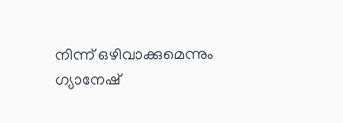നിന്ന് ഒഴിവാക്കുമെന്നും ഗ്യാനേഷ്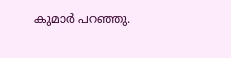കുമാര്‍ പറഞ്ഞു.